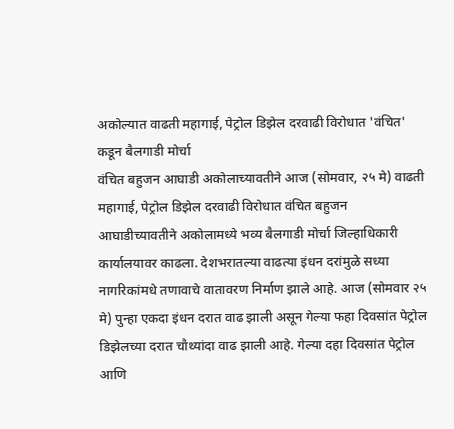अकोल्यात वाढती महागाई, पेट्रोल डिझेल दरवाढी विरोधात 'वंचित' कडून बैलगाडी मोर्चा
वंचित बहुजन आघाडी अकोलाच्यावतीने आज (सोमवार, २५ मे) वाढती महागाई, पेट्रोल डिझेल दरवाढी विरोधात वंचित बहुजन आघाडीच्यावतीने अकोलामध्ये भव्य बैलगाडी मोर्चा जिल्हाधिकारी कार्यालयावर काढला. देशभरातल्या वाढत्या इंधन दरांमुळे सध्या नागरिकांमधे तणावाचे वातावरण निर्माण झाले आहे. आज (सोमवार २५ मे) पुन्हा एकदा इंधन दरात वाढ झाली असून गेल्या फहा दिवसांत पेट्रोल डिझेलच्या दरात चौथ्यांदा वाढ झाली आहे. गेल्या दहा दिवसांत पेट्रोल आणि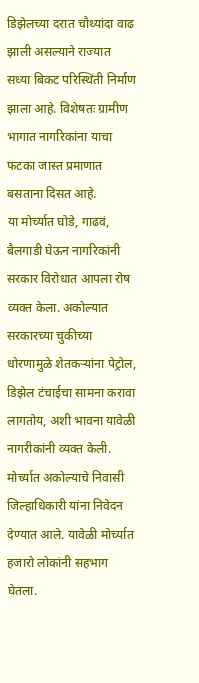डिझेलच्या दरात चौथ्यांदा वाढ झाली असल्याने राज्यात सध्या बिकट परिस्थिती निर्माण झाला आहे. विशेषतः ग्रामीण भागात नागरिकांना याचा फटका जास्त प्रमाणात बसताना दिसत आहे.
या मोर्च्यात घोडे, गाढवं, बैलगाडी घेऊन नागरिकांनी सरकार विरोधात आपला रोष व्यक्त केला. अकोल्यात सरकारच्या चुकीच्या धोरणामुळे शेतकऱ्यांना पेट्रोल, डिझेल टंचाईचा सामना करावा लागतोय, अशी भावना यावेळी नागरीकांनी व्यक्त केली. मोर्च्यात अकोल्याचे निवासी जिल्हाधिकारी यांना निवेदन देण्यात आले. यावेळी मोर्च्यात हजारो लोकांनी सहभाग घेतला.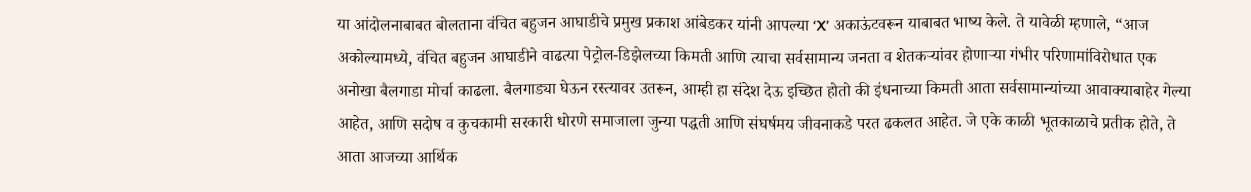या आंदोलनाबाबत बोलताना वंचित बहुजन आघाडीचे प्रमुख प्रकाश आंबेडकर यांनी आपल्या ‘X’ अकाऊंटवरून याबाबत भाष्य केले. ते यावेळी म्हणाले, “आज अकोल्यामध्ये, वंचित बहुजन आघाडीने वाढत्या पेट्रोल-डिझेलच्या किमती आणि त्याचा सर्वसामान्य जनता व शेतकऱ्यांवर होणाऱ्या गंभीर परिणामांविरोधात एक अनोखा बैलगाडा मोर्चा काढला. बैलगाड्या घेऊन रस्त्यावर उतरून, आम्ही हा संदेश देऊ इच्छित होतो की इंधनाच्या किमती आता सर्वसामान्यांच्या आवाक्याबाहेर गेल्या आहेत, आणि सदोष व कुचकामी सरकारी धोरणे समाजाला जुन्या पद्धती आणि संघर्षमय जीवनाकडे परत ढकलत आहेत. जे एके काळी भूतकाळाचे प्रतीक होते, ते आता आजच्या आर्थिक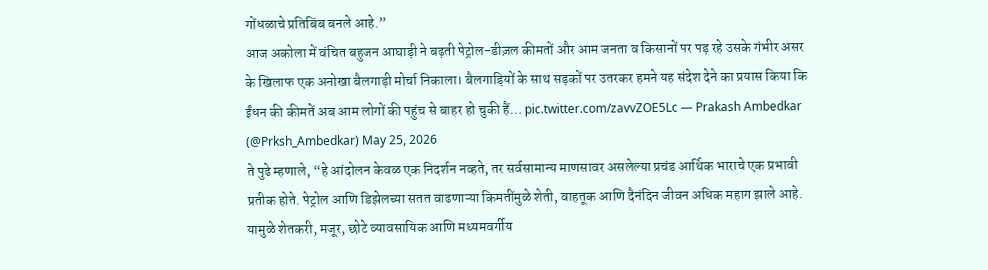गोंधळाचे प्रतिबिंब बनले आहे.”
आज अकोला में वंचित बहुजन आघाड़ी ने बढ़ती पेट्रोल-डीज़ल कीमतों और आम जनता व किसानों पर पड़ रहे उसके गंभीर असर के खिलाफ एक अनोखा बैलगाड़ी मोर्चा निकाला। बैलगाड़ियों के साथ सड़कों पर उतरकर हमने यह संदेश देने का प्रयास किया कि ईंधन की कीमतें अब आम लोगों की पहुंच से बाहर हो चुकी हैं… pic.twitter.com/zavvZOE5Lc — Prakash Ambedkar (@Prksh_Ambedkar) May 25, 2026
ते पुढे म्हणाले, “हे आंदोलन केवळ एक निदर्शन नव्हते, तर सर्वसामान्य माणसावर असलेल्या प्रचंड आर्थिक भाराचे एक प्रभावी प्रतीक होते. पेट्रोल आणि डिझेलच्या सतत वाढणाऱ्या किमतींमुळे शेती, वाहतूक आणि दैनंदिन जीवन अधिक महाग झाले आहे. यामुळे शेतकरी, मजूर, छोटे व्यावसायिक आणि मध्यमवर्गीय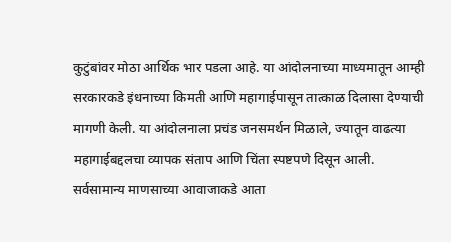कुटुंबांवर मोठा आर्थिक भार पडला आहे. या आंदोलनाच्या माध्यमातून आम्ही सरकारकडे इंधनाच्या किमती आणि महागाईपासून तात्काळ दिलासा देण्याची मागणी केली. या आंदोलनाला प्रचंड जनसमर्थन मिळाले, ज्यातून वाढत्या महागाईबद्दलचा व्यापक संताप आणि चिंता स्पष्टपणे दिसून आली. सर्वसामान्य माणसाच्या आवाजाकडे आता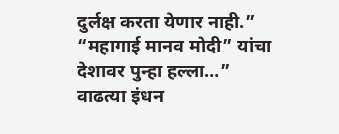दुर्लक्ष करता येणार नाही.”
“महागाई मानव मोदी” यांचा देशावर पुन्हा हल्ला…” वाढत्या इंधन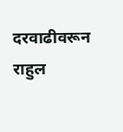दरवाढीवरून राहुल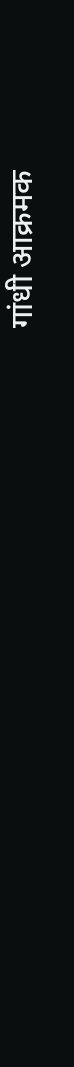गांधी आक्रमक